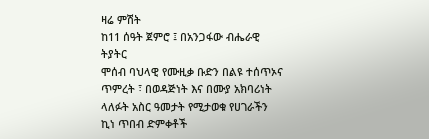ዛሬ ምሽት
ከ11 ሰዓት ጀምሮ ፤ በአንጋፋው ብሔራዊ ትያትር
ሞሰብ ባህላዊ የሙዚቃ ቡድን በልዩ ተሰጥኦና ጥምረት ፣ በወዳጅነት እና በሙያ አክባሪነት ላለፉት አስር ዓመታት የሚታወቁ የሀገራችን ኪነ ጥበብ ድምቀቶች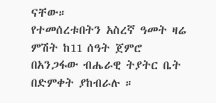ናቸው።
የተመሰረቱበትን አስረኛ ዓመት ዛሬ ምሽት ከ11 ሰዓት ጀምሮ በአንጋፋው ብሔራዊ ትያትር ቤት በድምቀት ያከብራሉ ።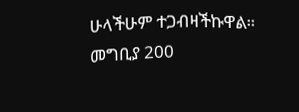ሁላችሁም ተጋብዛችኩዋል።
መግቢያ 200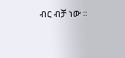ብር ብቻ ነው ።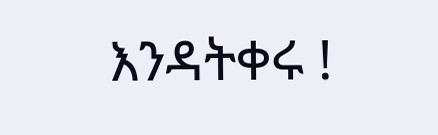እንዳትቀሩ !